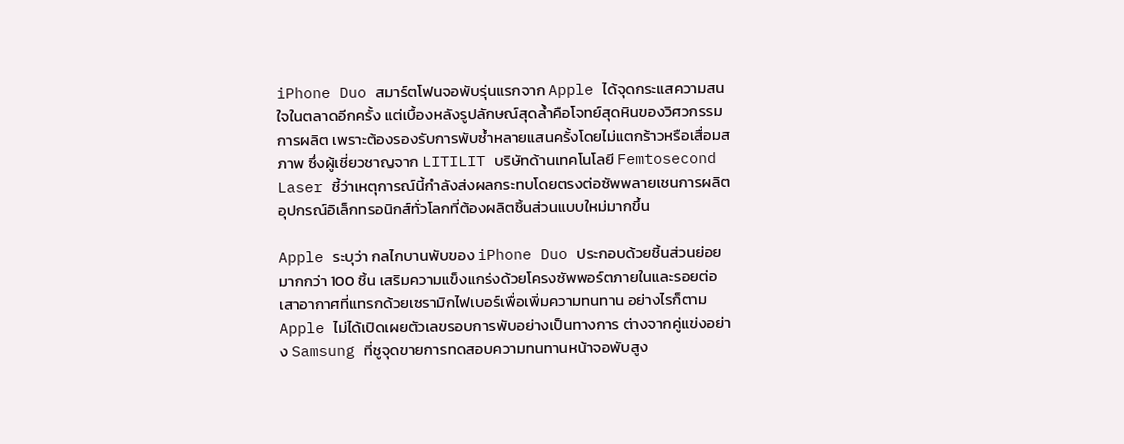iPhone Duo สมาร์ตโฟนจอพับรุ่นแรกจาก Apple ได้จุดกระแสความสนใจในตลาดอีกครั้ง แต่เบื้องหลังรูปลักษณ์สุดล้ำคือโจทย์สุดหินของวิศวกรรมการผลิต เพราะต้องรองรับการพับซ้ำหลายแสนครั้งโดยไม่แตกร้าวหรือเสื่อมสภาพ ซึ่งผู้เชี่ยวชาญจาก LITILIT บริษัทด้านเทคโนโลยี Femtosecond Laser ชี้ว่าเหตุการณ์นี้กำลังส่งผลกระทบโดยตรงต่อซัพพลายเชนการผลิตอุปกรณ์อิเล็กทรอนิกส์ทั่วโลกที่ต้องผลิตชิ้นส่วนแบบใหม่มากขึ้น

Apple ระบุว่า กลไกบานพับของ iPhone Duo ประกอบด้วยชิ้นส่วนย่อยมากกว่า 100 ชิ้น เสริมความแข็งแกร่งด้วยโครงซัพพอร์ตภายในและรอยต่อเสาอากาศที่แทรกด้วยเซรามิกไฟเบอร์เพื่อเพิ่มความทนทาน อย่างไรก็ตาม Apple ไม่ได้เปิดเผยตัวเลขรอบการพับอย่างเป็นทางการ ต่างจากคู่แข่งอย่าง Samsung ที่ชูจุดขายการทดสอบความทนทานหน้าจอพับสูง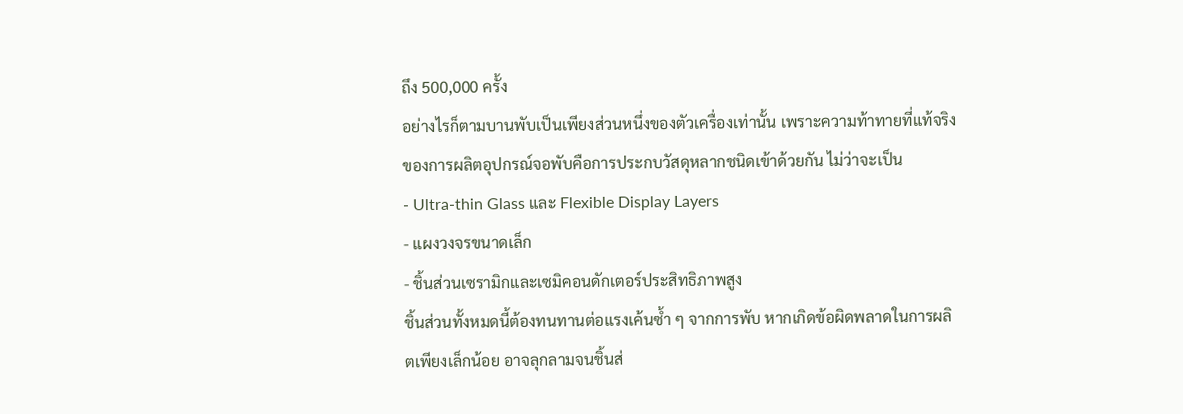ถึง 500,000 ครั้ง
อย่างไรก็ตามบานพับเป็นเพียงส่วนหนึ่งของตัวเครื่องเท่านั้น เพราะความท้าทายที่แท้จริงของการผลิตอุปกรณ์จอพับคือการประกบวัสดุหลากชนิดเข้าด้วยกัน ไม่ว่าจะเป็น
- Ultra-thin Glass และ Flexible Display Layers
- แผงวงจรขนาดเล็ก
- ชิ้นส่วนเซรามิกและเซมิคอนดักเตอร์ประสิทธิภาพสูง
ชิ้นส่วนทั้งหมดนี้ต้องทนทานต่อแรงเค้นซ้ำ ๆ จากการพับ หากเกิดข้อผิดพลาดในการผลิตเพียงเล็กน้อย อาจลุกลามจนชิ้นส่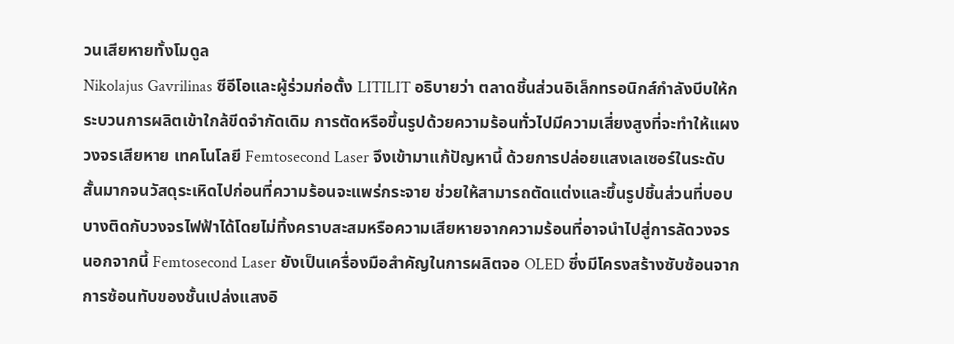วนเสียหายทั้งโมดูล
Nikolajus Gavrilinas ซีอีโอและผู้ร่วมก่อตั้ง LITILIT อธิบายว่า ตลาดชิ้นส่วนอิเล็กทรอนิกส์กำลังบีบให้กระบวนการผลิตเข้าใกล้ขีดจำกัดเดิม การตัดหรือขึ้นรูปด้วยความร้อนทั่วไปมีความเสี่ยงสูงที่จะทำให้แผงวงจรเสียหาย เทคโนโลยี Femtosecond Laser จึงเข้ามาแก้ปัญหานี้ ด้วยการปล่อยแสงเลเซอร์ในระดับสั้นมากจนวัสดุระเหิดไปก่อนที่ความร้อนจะแพร่กระจาย ช่วยให้สามารถตัดแต่งและขึ้นรูปชิ้นส่วนที่บอบบางติดกับวงจรไฟฟ้าได้โดยไม่ทิ้งคราบสะสมหรือความเสียหายจากความร้อนที่อาจนำไปสู่การลัดวงจร
นอกจากนี้ Femtosecond Laser ยังเป็นเครื่องมือสำคัญในการผลิตจอ OLED ซึ่งมีโครงสร้างซับซ้อนจากการซ้อนทับของชั้นเปล่งแสงอิ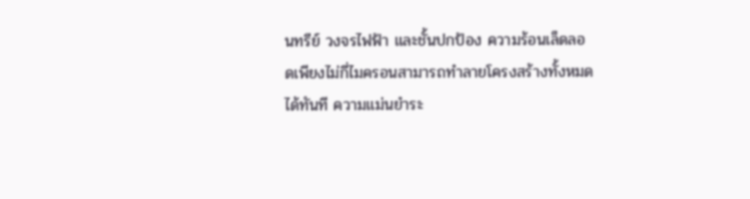นทรีย์ วงจรไฟฟ้า และชั้นปกป้อง ความร้อนเล็ดลอดเพียงไม่กี่ไมครอนสามารถทำลายโครงสร้างทั้งหมดได้ทันที ความแม่นยำระ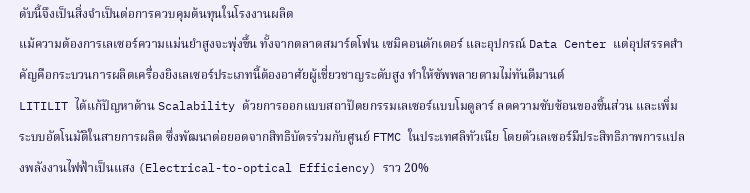ดับนี้จึงเป็นสิ่งจำเป็นต่อการควบคุมต้นทุนในโรงงานผลิต
แม้ความต้องการเลเซอร์ความแม่นยำสูงจะพุ่งขึ้น ทั้งจากตลาดสมาร์ตโฟน เซมิคอนดักเตอร์ และอุปกรณ์ Data Center แต่อุปสรรคสำคัญคือกระบวนการผลิตเครื่องยิงเลเซอร์ประเภทนี้ต้องอาศัยผู้เชี่ยวชาญระดับสูง ทำให้ซัพพลายตามไม่ทันดีมานด์
LITILIT ได้แก้ปัญหาด้าน Scalability ด้วยการออกแบบสถาปัตยกรรมเลเซอร์แบบโมดูลาร์ ลดความซับซ้อนของชิ้นส่วน และเพิ่มระบบอัตโนมัติในสายการผลิต ซึ่งพัฒนาต่อยอดจากสิทธิบัตรร่วมกับศูนย์ FTMC ในประเทศลิทัวเนีย โดยตัวเลเซอร์มีประสิทธิภาพการแปลงพลังงานไฟฟ้าเป็นแสง (Electrical-to-optical Efficiency) ราว 20%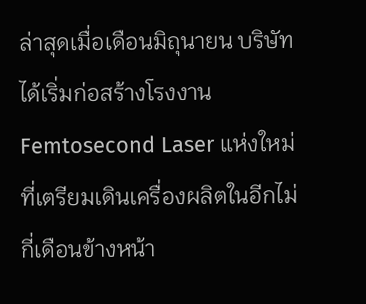ล่าสุดเมื่อเดือนมิถุนายน บริษัทได้เริ่มก่อสร้างโรงงาน Femtosecond Laser แห่งใหม่ที่เตรียมเดินเครื่องผลิตในอีกไม่กี่เดือนข้างหน้า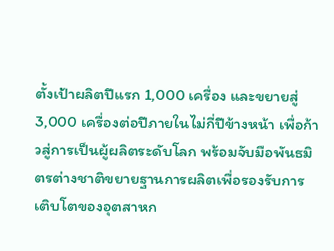ตั้งเป้าผลิตปีแรก 1,000 เครื่อง และขยายสู่ 3,000 เครื่องต่อปีภายในไม่กี่ปีข้างหน้า เพื่อก้าวสู่การเป็นผู้ผลิตระดับโลก พร้อมจับมือพันธมิตรต่างชาติขยายฐานการผลิตเพื่อรองรับการเติบโตของอุตสาหก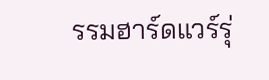รรมฮาร์ดแวร์รุ่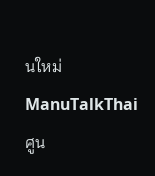นใหม่
ManuTalkThai ศูน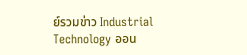ย์รวมข่าว Industrial Technology ออน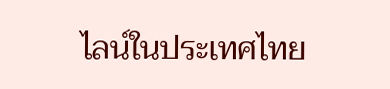ไลน์ในประเทศไทย